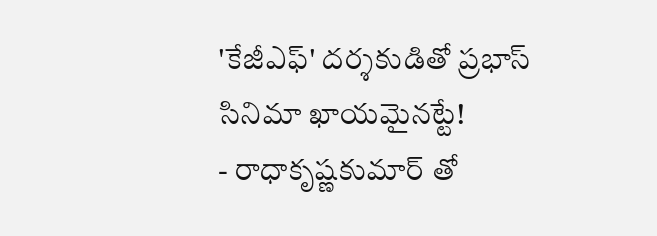'కేజీఎఫ్' దర్శకుడితో ప్రభాస్ సినిమా ఖాయమైనట్టే!
- రాధాకృష్ణకుమార్ తో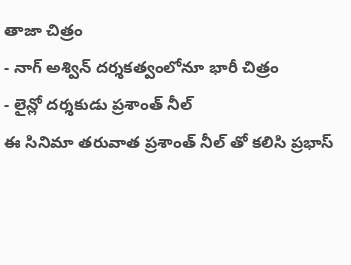తాజా చిత్రం
- నాగ్ అశ్విన్ దర్శకత్వంలోనూ భారీ చిత్రం
- లైన్లో దర్శకుడు ప్రశాంత్ నీల్
ఈ సినిమా తరువాత ప్రశాంత్ నీల్ తో కలిసి ప్రభాస్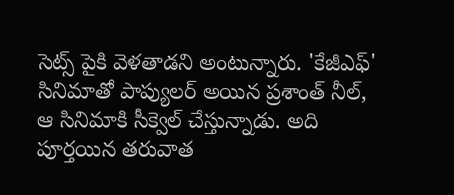సెట్స్ పైకి వెళతాడని అంటున్నారు. 'కేజీఎఫ్' సినిమాతో పాప్యులర్ అయిన ప్రశాంత్ నీల్, ఆ సినిమాకి సీక్వెల్ చేస్తున్నాడు. అది పూర్తయిన తరువాత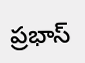ప్రభాస్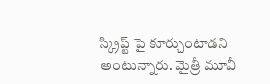స్క్రిప్ట్ పై కూర్చుంటాడని అంటున్నారు. మైత్రీ మూవీ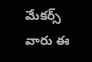మేకర్స్ వారు ఈ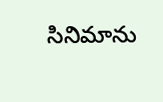సినిమాను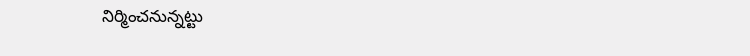నిర్మించనున్నట్టు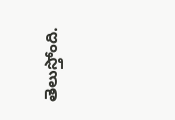తెలుస్తోంది.